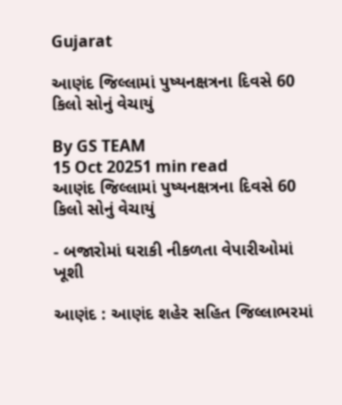Gujarat

આણંદ જિલ્લામાં પુષ્યનક્ષત્રના દિવસે 60 કિલો સોનું વેચાયું

By GS TEAM
15 Oct 20251 min read
આણંદ જિલ્લામાં પુષ્યનક્ષત્રના દિવસે 60 કિલો સોનું વેચાયું

- બજારોમાં ઘરાકી નીકળતા વેપારીઓમાં ખૂશી

આણંદ : આણંદ શહેર સહિત જિલ્લાભરમાં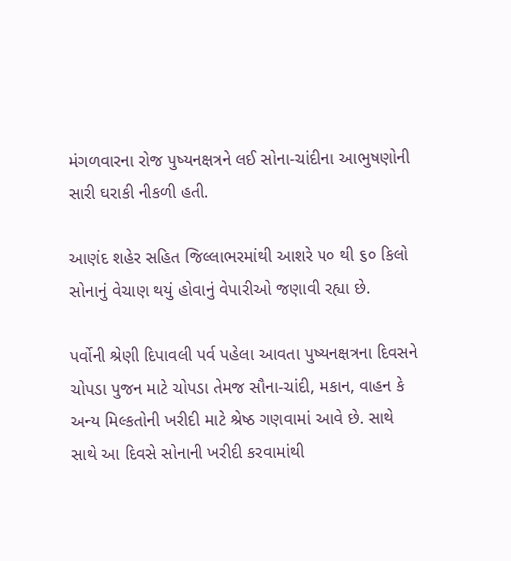મંગળવારના રોજ પુષ્યનક્ષત્રને લઈ સોના-ચાંદીના આભુષણોની સારી ઘરાકી નીકળી હતી.

આણંદ શહેર સહિત જિલ્લાભરમાંથી આશરે ૫૦ થી ૬૦ કિલો સોનાનું વેચાણ થયું હોવાનું વેપારીઓ જણાવી રહ્યા છે.

પર્વોની શ્રેણી દિપાવલી પર્વ પહેલા આવતા પુષ્યનક્ષત્રના દિવસને ચોપડા પુજન માટે ચોપડા તેમજ સૌના-ચાંદી, મકાન, વાહન કે અન્ય મિલ્કતોની ખરીદી માટે શ્રેષ્ઠ ગણવામાં આવે છે. સાથે સાથે આ દિવસે સોનાની ખરીદી કરવામાંથી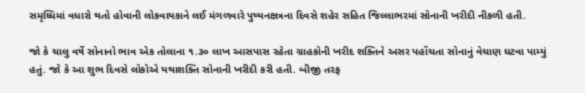સમૃધ્ધિમાં વધારો થતો હોવાની લોકવાયકાને લઈ મંગળવારે પુષ્યનક્ષત્રના દિવસે શહેર સહિત જિલ્લાભરમાં સોનાની ખરીદી નીકળી હતી.

જો કે ચાલુ વર્ષે સોનાનો ભાવ એક તોલાના ૧.૩૦ લાખ આસપાસ રહેતા ગ્રાહકોની ખરીદ શક્તિને અસર પહોંચતા સોનાનું વેચાણ ઘટવા પામ્યું હતું. જો કે આ શુભ દિવસે લોકોએ યથાશક્તિ સોનાની ખરીદી કરી હતી. બીજી તરફ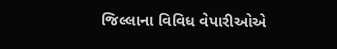જિલ્લાના વિવિધ વેપારીઓએ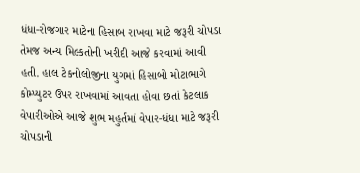ધંધા-રોજગાર માટેના હિસાબ રાખવા માટે જરૂરી ચોપડા તેમજ અન્ય મિલ્કતોની ખરીદી આજે કરવામાં આવી હતી. હાલ ટેકનોલોજીના યુગમાં હિસાબો મોટાભાગે કોમ્પ્યુટર ઉપર રાખવામાં આવતા હોવા છતાં કેટલાક વેપારીઓએ આજે શુભ મહુર્તમાં વેપાર-ધંધા માટે જરૂરી ચોપડાની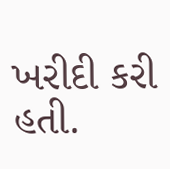ખરીદી કરી હતી.